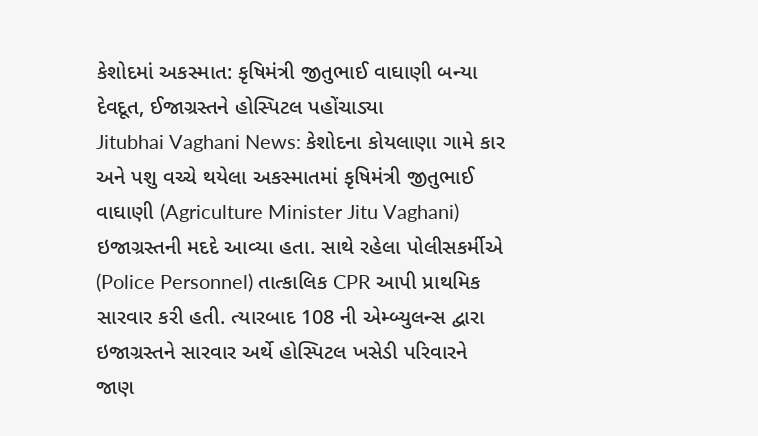કેશોદમાં અકસ્માત: કૃષિમંત્રી જીતુભાઈ વાઘાણી બન્યા દેવદૂત, ઈજાગ્રસ્તને હોસ્પિટલ પહોંચાડ્યા
Jitubhai Vaghani News: કેશોદના કોયલાણા ગામે કાર અને પશુ વચ્ચે થયેલા અકસ્માતમાં કૃષિમંત્રી જીતુભાઈ વાઘાણી (Agriculture Minister Jitu Vaghani) ઇજાગ્રસ્તની મદદે આવ્યા હતા. સાથે રહેલા પોલીસકર્મીએ (Police Personnel) તાત્કાલિક CPR આપી પ્રાથમિક સારવાર કરી હતી. ત્યારબાદ 108 ની એમ્બ્યુલન્સ દ્વારા ઇજાગ્રસ્તને સારવાર અર્થે હોસ્પિટલ ખસેડી પરિવારને જાણ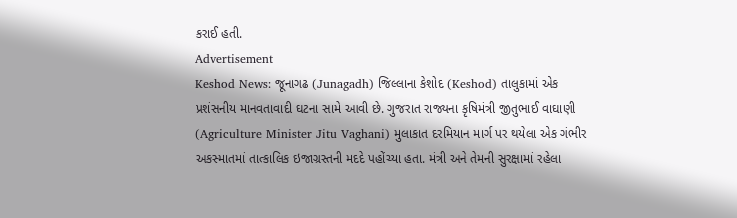કરાઈ હતી.
Advertisement
Keshod News: જૂનાગઢ (Junagadh) જિલ્લાના કેશોદ (Keshod) તાલુકામાં એક પ્રશંસનીય માનવતાવાદી ઘટના સામે આવી છે. ગુજરાત રાજ્યના કૃષિમંત્રી જીતુભાઈ વાઘાણી (Agriculture Minister Jitu Vaghani) મુલાકાત દરમિયાન માર્ગ પર થયેલા એક ગંભીર અકસ્માતમાં તાત્કાલિક ઇજાગ્રસ્તની મદદે પહોંચ્યા હતા. મંત્રી અને તેમની સુરક્ષામાં રહેલા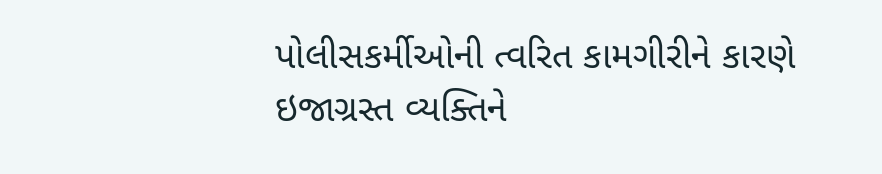પોલીસકર્મીઓની ત્વરિત કામગીરીને કારણે ઇજાગ્રસ્ત વ્યક્તિને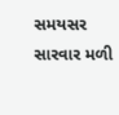સમયસર સારવાર મળી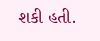શકી હતી.